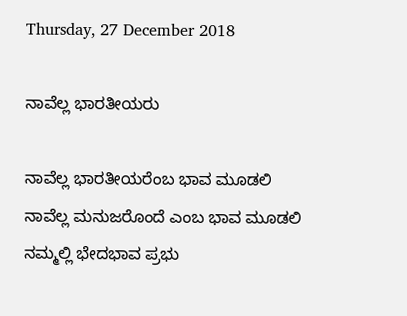Thursday, 27 December 2018

ನಾವೆಲ್ಲ ಭಾರತೀಯರು

ನಾವೆಲ್ಲ ಭಾರತೀಯರೆಂಬ ಭಾವ ಮೂಡಲಿ
ನಾವೆಲ್ಲ ಮನುಜರೊಂದೆ ಎಂಬ ಭಾವ ಮೂಡಲಿ
ನಮ್ಮಲ್ಲಿ ಭೇದಭಾವ ಪ್ರಭು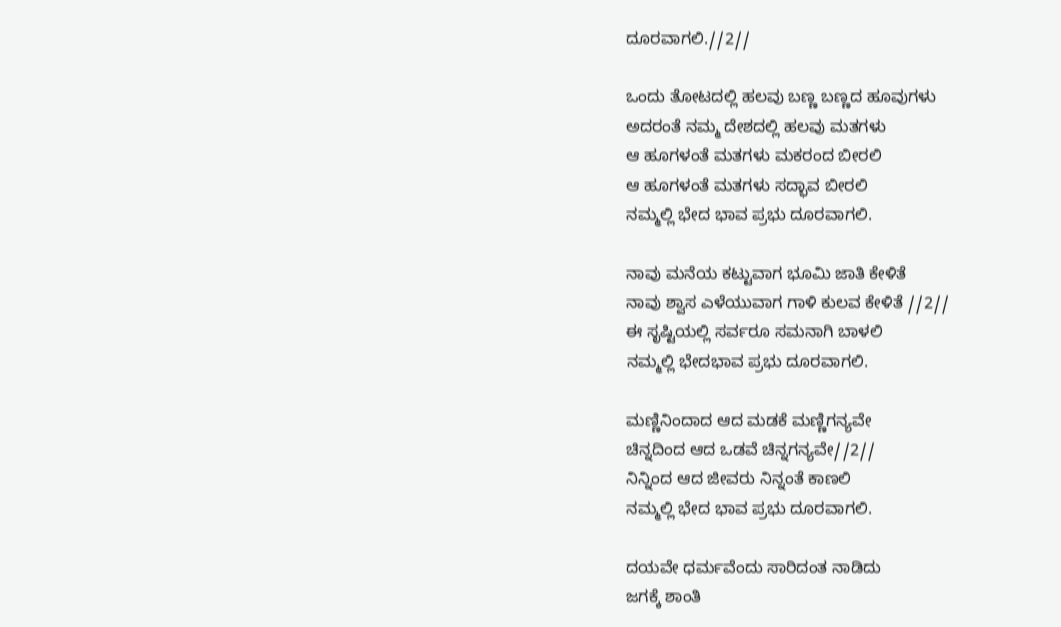ದೂರವಾಗಲಿ.//2//

ಒಂದು ತೋಟದಲ್ಲಿ ಹಲವು ಬಣ್ಣ ಬಣ್ಣದ ಹೂವುಗಳು
ಅದರಂತೆ ನಮ್ಮ ದೇಶದಲ್ಲಿ ಹಲವು ಮತಗಳು
ಆ ಹೂಗಳಂತೆ ಮತಗಳು ಮಕರಂದ ಬೀರಲಿ
ಆ ಹೂಗಳಂತೆ ಮತಗಳು ಸದ್ಭಾವ ಬೀರಲಿ
ನಮ್ಮಲ್ಲಿ ಭೇದ ಭಾವ ಪ್ರಭು ದೂರವಾಗಲಿ.

ನಾವು ಮನೆಯ ಕಟ್ಟುವಾಗ ಭೂಮಿ ಜಾತಿ ಕೇಳಿತೆ
ನಾವು ಶ್ವಾಸ ಎಳೆಯುವಾಗ ಗಾಳಿ ಕುಲವ ಕೇಳಿತೆ //2//
ಈ ಸೃಷ್ಟಿಯಲ್ಲಿ ಸರ್ವರೂ ಸಮನಾಗಿ ಬಾಳಲಿ
ನಮ್ಮಲ್ಲಿ ಭೇದಭಾವ ಪ್ರಭು ದೂರವಾಗಲಿ.

ಮಣ್ಣಿನಿಂದಾದ ಆದ ಮಡಕೆ ಮಣ್ಣಿಗನ್ಯವೇ
ಚಿನ್ನದಿಂದ ಆದ ಒಡವೆ ಚಿನ್ನಗನ್ಯವೇ//2//
ನಿನ್ನಿಂದ ಆದ ಜೀವರು ನಿನ್ನಂತೆ ಕಾಣಲಿ
ನಮ್ಮಲ್ಲಿ ಭೇದ ಭಾವ ಪ್ರಭು ದೂರವಾಗಲಿ.

ದಯವೇ ಧರ್ಮವೆಂದು ಸಾರಿದಂತ ನಾಡಿದು
ಜಗಕ್ಕೆ ಶಾಂತಿ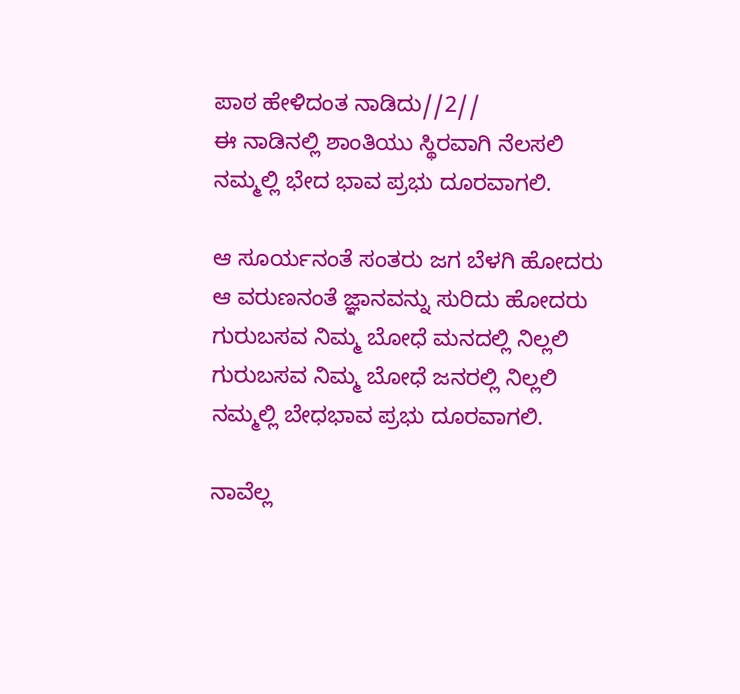ಪಾಠ ಹೇಳಿದಂತ ನಾಡಿದು//2//
ಈ ನಾಡಿನಲ್ಲಿ ಶಾಂತಿಯು ಸ್ಥಿರವಾಗಿ ನೆಲಸಲಿ
ನಮ್ಮಲ್ಲಿ ಭೇದ ಭಾವ ಪ್ರಭು ದೂರವಾಗಲಿ.

ಆ ಸೂರ್ಯನಂತೆ ಸಂತರು ಜಗ ಬೆಳಗಿ ಹೋದರು
ಆ ವರುಣನಂತೆ ಜ್ಞಾನವನ್ನು ಸುರಿದು ಹೋದರು
ಗುರುಬಸವ ನಿಮ್ಮ ಬೋಧೆ ಮನದಲ್ಲಿ ನಿಲ್ಲಲಿ
ಗುರುಬಸವ ನಿಮ್ಮ ಬೋಧೆ ಜನರಲ್ಲಿ ನಿಲ್ಲಲಿ
ನಮ್ಮಲ್ಲಿ ಬೇಧಭಾವ ಪ್ರಭು ದೂರವಾಗಲಿ.

ನಾವೆಲ್ಲ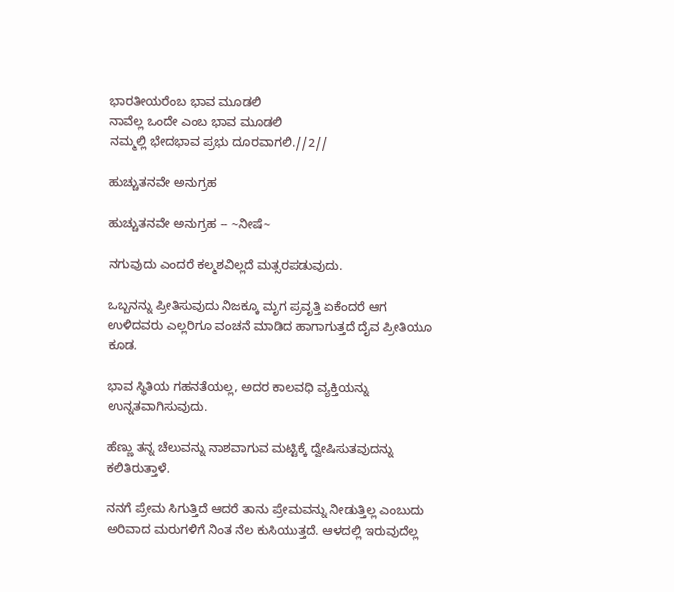ಭಾರತೀಯರೆಂಬ ಭಾವ ಮೂಡಲಿ
ನಾವೆಲ್ಲ ಒಂದೇ ಎಂಬ ಭಾವ ಮೂಡಲಿ
ನಮ್ಮಲ್ಲಿ ಭೇದಭಾವ ಪ್ರಭು ದೂರವಾಗಲಿ.//2//

ಹುಚ್ಚುತನವೇ ಅನುಗ್ರಹ

ಹುಚ್ಚುತನವೇ ಅನುಗ್ರಹ -- ~ನೀಷೆ~

ನಗುವುದು ಎಂದರೆ ಕಲ್ಮಶವಿಲ್ಲದೆ ಮತ್ಸರಪಡುವುದು.

ಒಬ್ಬನನ್ನು ಪ್ರೀತಿಸುವುದು ನಿಜಕ್ಕೂ ಮೃಗ ಪ್ರವೃತ್ತಿ ಏಕೆಂದರೆ ಆಗ ಉಳಿದವರು ಎಲ್ಲರಿಗೂ ವಂಚನೆ ಮಾಡಿದ ಹಾಗಾಗುತ್ತದೆ ದೈವ ಪ್ರೀತಿಯೂ ಕೂಡ.

ಭಾವ ಸ್ಥಿತಿಯ ಗಹನತೆಯಲ್ಲ, ಅದರ ಕಾಲವಧಿ ವ್ಯಕ್ತಿಯನ್ನು ಉನ್ನತವಾಗಿಸುವುದು.

ಹೆಣ್ಣು ತನ್ನ ಚೆಲುವನ್ನು ನಾಶವಾಗುವ ಮಟ್ಟಿಕ್ಕೆ ದ್ವೇಷಿಸುತವುದನ್ನು ಕಲಿತಿರುತ್ತಾಳೆ.

ನನಗೆ ಪ್ರೇಮ ಸಿಗುತ್ತಿದೆ ಆದರೆ ತಾನು ಪ್ರೇಮವನ್ನು ನೀಡುತ್ತಿಲ್ಲ ಎಂಬುದು ಅರಿವಾದ ಮರುಗಳಿಗೆ ನಿಂತ ನೆಲ ಕುಸಿಯುತ್ತದೆ. ಆಳದಲ್ಲಿ ಇರುವುದೆಲ್ಲ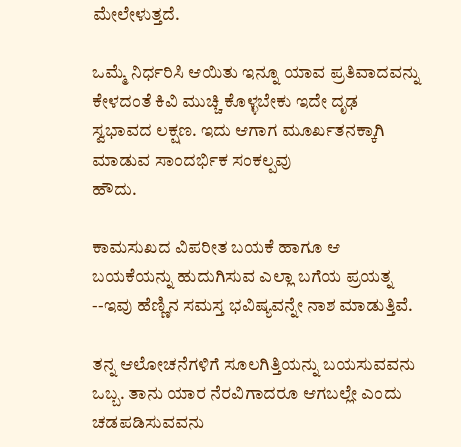ಮೇಲೇಳುತ್ತದೆ.

ಒಮ್ಮೆ ನಿರ್ಧರಿಸಿ ಆಯಿತು ಇನ್ನೂ ಯಾವ ಪ್ರತಿವಾದವನ್ನು ಕೇಳದಂತೆ ಕಿವಿ ಮುಚ್ಚಿ ಕೊಳ್ಳಬೇಕು ಇದೇ ದೃಢ ಸ್ವಭಾವದ ಲಕ್ಷಣ. ಇದು ಆಗಾಗ ಮೂರ್ಖತನಕ್ಕಾಗಿ ಮಾಡುವ ಸಾಂದರ್ಭಿಕ ಸಂಕಲ್ಪವು
ಹೌದು.

ಕಾಮಸುಖದ ವಿಪರೀತ ಬಯಕೆ ಹಾಗೂ ಆ ಬಯಕೆಯನ್ನು ಹುದುಗಿಸುವ ಎಲ್ಲಾ ಬಗೆಯ ಪ್ರಯತ್ನ --ಇವು ಹೆಣ್ಣಿನ ಸಮಸ್ತ ಭವಿಷ್ಯವನ್ನೇ ನಾಶ ಮಾಡುತ್ತಿವೆ.

ತನ್ನ ಆಲೋಚನೆಗಳಿಗೆ ಸೂಲಗಿತ್ತಿಯನ್ನು ಬಯಸುವವನು ಒಬ್ಬ. ತಾನು ಯಾರ ನೆರವಿಗಾದರೂ ಆಗಬಲ್ಲೇ ಎಂದು ಚಡಪಡಿಸುವವನು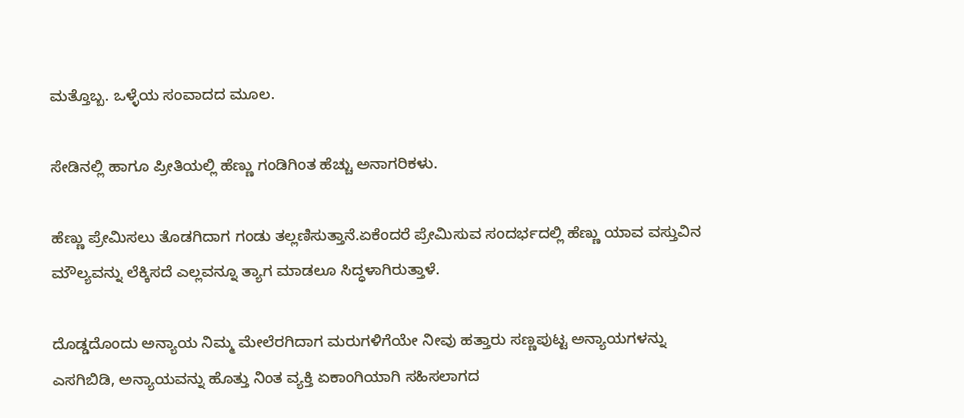ಮತ್ತೊಬ್ಬ. ಒಳ್ಳೆಯ ಸಂವಾದದ ಮೂಲ.

ಸೇಡಿನಲ್ಲಿ ಹಾಗೂ ಪ್ರೀತಿಯಲ್ಲಿ ಹೆಣ್ಣು ಗಂಡಿಗಿಂತ ಹೆಚ್ಚು ಅನಾಗರಿಕಳು.

ಹೆಣ್ಣು ಪ್ರೇಮಿಸಲು ತೊಡಗಿದಾಗ ಗಂಡು ತಲ್ಲಣಿಸುತ್ತಾನೆ.ಏಕೆಂದರೆ ಪ್ರೇಮಿಸುವ ಸಂದರ್ಭದಲ್ಲಿ ಹೆಣ್ಣು ಯಾವ ವಸ್ತುವಿನ ಮೌಲ್ಯವನ್ನು ಲೆಕ್ಕಿಸದೆ ಎಲ್ಲವನ್ನೂ ತ್ಯಾಗ ಮಾಡಲೂ ಸಿದ್ಧಳಾಗಿರುತ್ತಾಳೆ.

ದೊಡ್ಡದೊಂದು ಅನ್ಯಾಯ ನಿಮ್ಮ ಮೇಲೆರಗಿದಾಗ ಮರುಗಳಿಗೆಯೇ ನೀವು ಹತ್ತಾರು ಸಣ್ಣಪುಟ್ಟ ಅನ್ಯಾಯಗಳನ್ನು ಎಸಗಿಬಿಡಿ, ಅನ್ಯಾಯವನ್ನು ಹೊತ್ತು ನಿಂತ ವ್ಯಕ್ತಿ ಏಕಾಂಗಿಯಾಗಿ ಸಹಿಸಲಾಗದ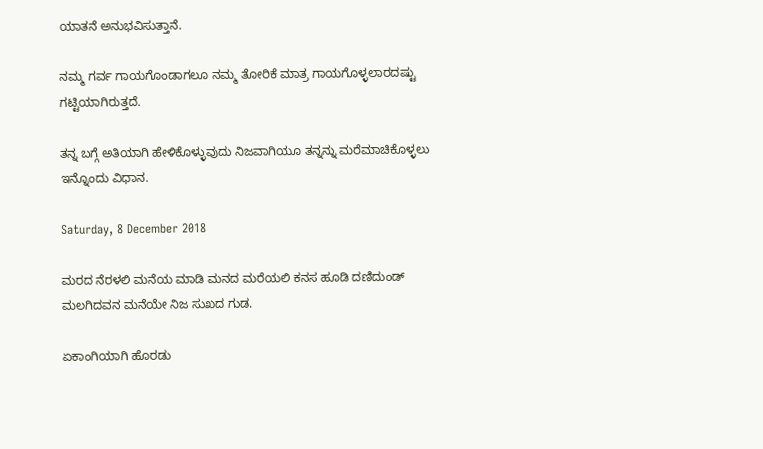ಯಾತನೆ ಅನುಭವಿಸುತ್ತಾನೆ.

ನಮ್ಮ ಗರ್ವ ಗಾಯಗೊಂಡಾಗಲೂ ನಮ್ಮ ತೋರಿಕೆ ಮಾತ್ರ ಗಾಯಗೊಳ್ಳಲಾರದಷ್ಟು ಗಟ್ಟಿಯಾಗಿರುತ್ತದೆ.

ತನ್ನ ಬಗ್ಗೆ ಅತಿಯಾಗಿ ಹೇಳಿಕೊಳ್ಳುವುದು ನಿಜವಾಗಿಯೂ ತನ್ನನ್ನು ಮರೆಮಾಚಿಕೊಳ್ಳಲು ಇನ್ನೊಂದು ವಿಧಾನ.

Saturday, 8 December 2018

ಮರದ ನೆರಳಲಿ ಮನೆಯ ಮಾಡಿ ಮನದ ಮರೆಯಲಿ ಕನಸ ಹೂಡಿ ದಣಿದುಂಡ್ ಮಲಗಿದವನ ಮನೆಯೇ ನಿಜ ಸುಖದ ಗುಡ.

ಏಕಾಂಗಿಯಾಗಿ ಹೊರಡು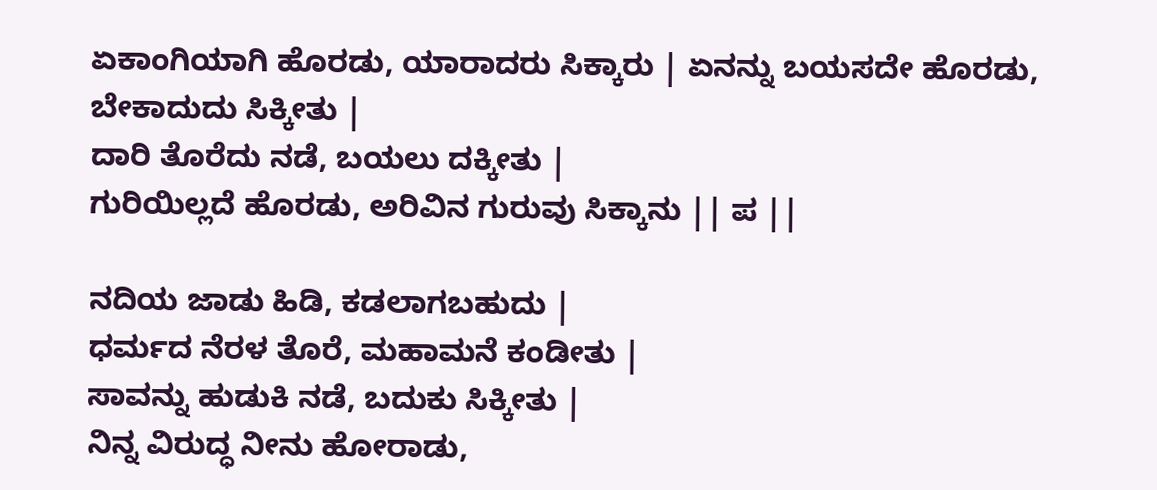ಏಕಾಂಗಿಯಾಗಿ ಹೊರಡು, ಯಾರಾದರು ಸಿಕ್ಕಾರು | ಏನನ್ನು ಬಯಸದೇ ಹೊರಡು, ಬೇಕಾದುದು ಸಿಕ್ಕೀತು |
ದಾರಿ ತೊರೆದು ನಡೆ, ಬಯಲು ದಕ್ಕೀತು |
ಗುರಿಯಿಲ್ಲದೆ ಹೊರಡು, ಅರಿವಿನ ಗುರುವು ಸಿಕ್ಕಾನು || ಪ ||

ನದಿಯ ಜಾಡು ಹಿಡಿ, ಕಡಲಾಗಬಹುದು |
ಧರ್ಮದ ನೆರಳ ತೊರೆ, ಮಹಾಮನೆ ಕಂಡೀತು |
ಸಾವನ್ನು ಹುಡುಕಿ ನಡೆ, ಬದುಕು ಸಿಕ್ಕೀತು |
ನಿನ್ನ ವಿರುದ್ಧ ನೀನು ಹೋರಾಡು,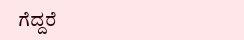ಗೆದ್ದರೆ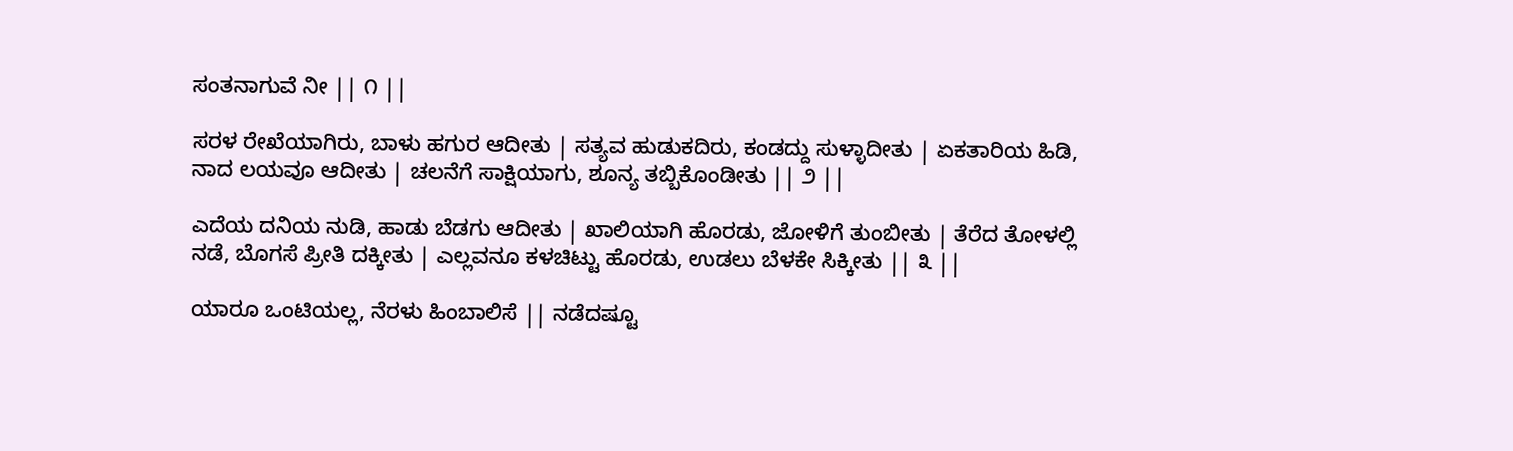ಸಂತನಾಗುವೆ ನೀ || ೧ ||

ಸರಳ ರೇಖೆಯಾಗಿರು, ಬಾಳು ಹಗುರ ಆದೀತು | ಸತ್ಯವ ಹುಡುಕದಿರು, ಕಂಡದ್ದು ಸುಳ್ಳಾದೀತು | ಏಕತಾರಿಯ ಹಿಡಿ, ನಾದ ಲಯವೂ ಆದೀತು | ಚಲನೆಗೆ ಸಾಕ್ಷಿಯಾಗು, ಶೂನ್ಯ ತಬ್ಬಿಕೊಂಡೀತು || ೨ ||

ಎದೆಯ ದನಿಯ ನುಡಿ, ಹಾಡು ಬೆಡಗು ಆದೀತು | ಖಾಲಿಯಾಗಿ ಹೊರಡು, ಜೋಳಿಗೆ ತುಂಬೀತು | ತೆರೆದ ತೋಳಲ್ಲಿ ನಡೆ, ಬೊಗಸೆ ಪ್ರೀತಿ ದಕ್ಕೀತು | ಎಲ್ಲವನೂ ಕಳಚಿಟ್ಟು ಹೊರಡು, ಉಡಲು ಬೆಳಕೇ ಸಿಕ್ಕೀತು || ೩ ||

ಯಾರೂ ಒಂಟಿಯಲ್ಲ, ನೆರಳು ಹಿಂಬಾಲಿಸೆ || ನಡೆದಷ್ಟೂ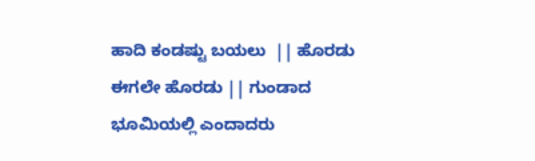ಹಾದಿ ಕಂಡಷ್ಟು ಬಯಲು  || ಹೊರಡು ಈಗಲೇ ಹೊರಡು || ಗುಂಡಾದ ಭೂಮಿಯಲ್ಲಿ ಎಂದಾದರು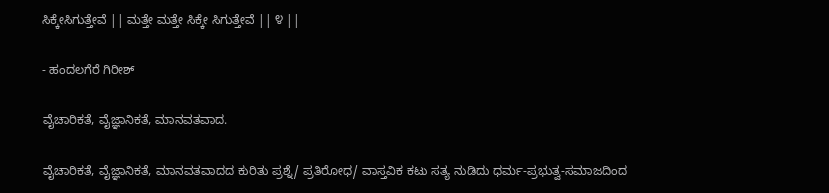ಸಿಕ್ಕೇಸಿಗುತ್ತೇವೆ || ಮತ್ತೇ ಮತ್ತೇ ಸಿಕ್ಕೇ ಸಿಗುತ್ತೇವೆ || ೪ ||

- ಹಂದಲಗೆರೆ ಗಿರೀಶ್

ವೈಚಾರಿಕತೆ, ವೈಜ್ಞಾನಿಕತೆ, ಮಾನವತವಾದ.

ವೈಚಾರಿಕತೆ, ವೈಜ್ಞಾನಿಕತೆ, ಮಾನವತವಾದದ ಕುರಿತು ಪ್ರಶ್ನೆ/ ಪ್ರತಿರೋಧ/ ವಾಸ್ತವಿಕ ಕಟು ಸತ್ಯ ನುಡಿದು ಧರ್ಮ-ಪ್ರಭುತ್ವ-ಸಮಾಜದಿಂದ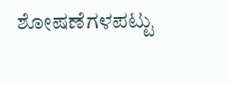ಶೋಷಣೆಗಳಪಟ್ಟು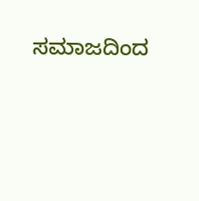ಸಮಾಜದಿಂದ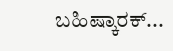ಬಹಿಷ್ಕಾರಕ್...